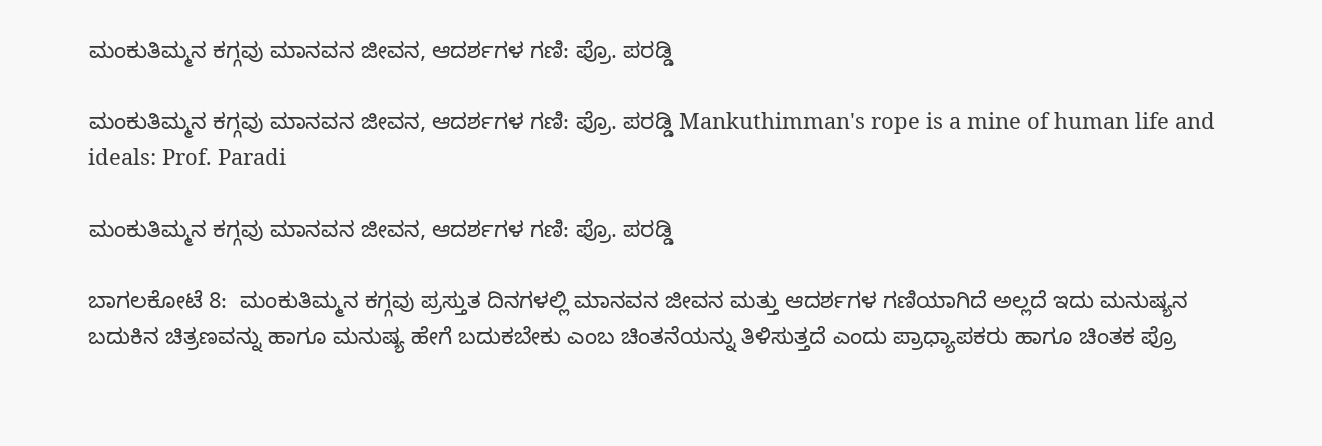ಮಂಕುತಿಮ್ಮನ ಕಗ್ಗವು ಮಾನವನ ಜೀವನ, ಆದರ್ಶಗಳ ಗಣಿ: ಪ್ರೊ. ಪರಡ್ಡಿ

ಮಂಕುತಿಮ್ಮನ ಕಗ್ಗವು ಮಾನವನ ಜೀವನ, ಆದರ್ಶಗಳ ಗಣಿ: ಪ್ರೊ. ಪರಡ್ಡಿ Mankuthimman's rope is a mine of human life and ideals: Prof. Paradi

ಮಂಕುತಿಮ್ಮನ ಕಗ್ಗವು ಮಾನವನ ಜೀವನ, ಆದರ್ಶಗಳ ಗಣಿ: ಪ್ರೊ. ಪರಡ್ಡಿ

ಬಾಗಲಕೋಟೆ 8:  ಮಂಕುತಿಮ್ಮನ ಕಗ್ಗವು ಪ್ರಸ್ತುತ ದಿನಗಳಲ್ಲಿ ಮಾನವನ ಜೀವನ ಮತ್ತು ಆದರ್ಶಗಳ ಗಣಿಯಾಗಿದೆ ಅಲ್ಲದೆ ಇದು ಮನುಷ್ಯನ ಬದುಕಿನ ಚಿತ್ರಣವನ್ನು ಹಾಗೂ ಮನುಷ್ಯ ಹೇಗೆ ಬದುಕಬೇಕು ಎಂಬ ಚಿಂತನೆಯನ್ನು ತಿಳಿಸುತ್ತದೆ ಎಂದು ಪ್ರಾಧ್ಯಾಪಕರು ಹಾಗೂ ಚಿಂತಕ ಪ್ರೊ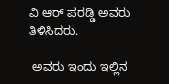ವಿ ಆರ್ ಪರಡ್ಡಿ ಅವರು ತಿಳಿಸಿದರು.

 ಅವರು ಇಂದು ಇಲ್ಲಿನ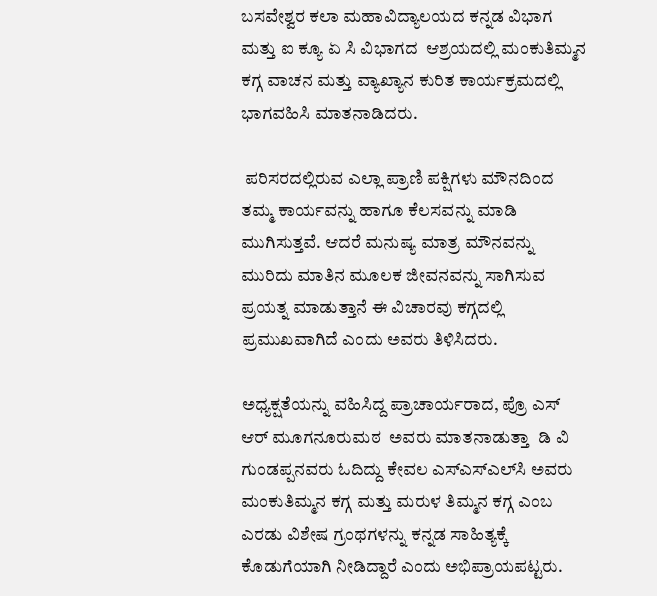ಬಸವೇಶ್ವರ ಕಲಾ ಮಹಾವಿದ್ಯಾಲಯದ ಕನ್ನಡ ವಿಭಾಗ ಮತ್ತು ಐ ಕ್ಯೂ ಏ ಸಿ ವಿಭಾಗದ  ಆಶ್ರಯದಲ್ಲಿ ಮಂಕುತಿಮ್ಮನ ಕಗ್ಗ ವಾಚನ ಮತ್ತು ವ್ಯಾಖ್ಯಾನ ಕುರಿತ ಕಾರ್ಯಕ್ರಮದಲ್ಲಿ ಭಾಗವಹಿಸಿ ಮಾತನಾಡಿದರು.

 ಪರಿಸರದಲ್ಲಿರುವ ಎಲ್ಲಾ ಪ್ರಾಣಿ ಪಕ್ಷಿಗಳು ಮೌನದಿಂದ ತಮ್ಮ ಕಾರ್ಯವನ್ನು ಹಾಗೂ ಕೆಲಸವನ್ನು ಮಾಡಿ ಮುಗಿಸುತ್ತವೆ. ಆದರೆ ಮನುಷ್ಯ ಮಾತ್ರ ಮೌನವನ್ನು ಮುರಿದು ಮಾತಿನ ಮೂಲಕ ಜೀವನವನ್ನು ಸಾಗಿಸುವ ಪ್ರಯತ್ನ ಮಾಡುತ್ತಾನೆ ಈ ವಿಚಾರವು ಕಗ್ಗದಲ್ಲಿ ಪ್ರಮುಖವಾಗಿದೆ ಎಂದು ಅವರು ತಿಳಿಸಿದರು.

ಅಧ್ಯಕ್ಷತೆಯನ್ನು ವಹಿಸಿದ್ದ ಪ್ರಾಚಾರ್ಯರಾದ, ಪ್ರೊ ಎಸ್ ಆರ್ ಮೂಗನೂರುಮಠ  ಅವರು ಮಾತನಾಡುತ್ತಾ  ಡಿ ವಿ ಗುಂಡಪ್ಪನವರು ಓದಿದ್ದು ಕೇವಲ ಎಸ್‌ಎಸ್‌ಎಲ್‌ಸಿ ಅವರು ಮಂಕುತಿಮ್ಮನ ಕಗ್ಗ ಮತ್ತು ಮರುಳ ತಿಮ್ಮನ ಕಗ್ಗ ಎಂಬ ಎರಡು ವಿಶೇಷ ಗ್ರಂಥಗಳನ್ನು ಕನ್ನಡ ಸಾಹಿತ್ಯಕ್ಕೆ ಕೊಡುಗೆಯಾಗಿ ನೀಡಿದ್ದಾರೆ ಎಂದು ಅಭಿಪ್ರಾಯಪಟ್ಟರು.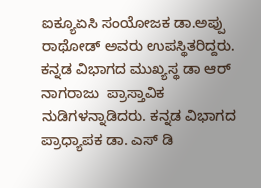ಐಕ್ಯೂಏಸಿ ಸಂಯೋಜಕ ಡಾ.ಅಪ್ಪು ರಾಥೋಡ್ ಅವರು ಉಪಸ್ಥಿತರಿದ್ದರು. ಕನ್ನಡ ವಿಭಾಗದ ಮುಖ್ಯಸ್ಥ ಡಾ ಆರ್ ನಾಗರಾಜು  ಪ್ರಾಸ್ತಾವಿಕ ನುಡಿಗಳನ್ನಾಡಿದರು. ಕನ್ನಡ ವಿಭಾಗದ ಪ್ರಾಧ್ಯಾಪಕ ಡಾ. ಎಸ್ ಡಿ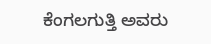ಕೆಂಗಲಗುತ್ತಿ ಅವರು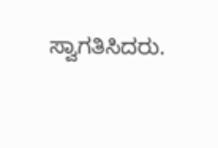ಸ್ವಾಗತಿಸಿದರು.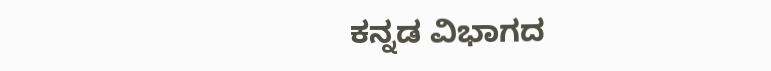ಕನ್ನಡ ವಿಭಾಗದ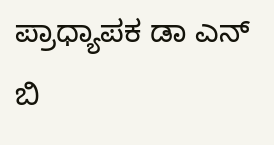ಪ್ರಾಧ್ಯಾಪಕ ಡಾ ಎನ್ ಬಿ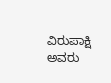ವಿರುಪಾಕ್ಷಿ ಅವರು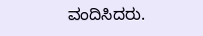ವಂದಿಸಿದರು.